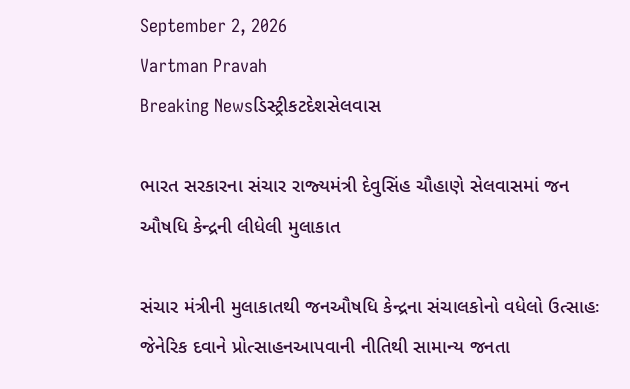September 2, 2026
Vartman Pravah
Breaking Newsડિસ્ટ્રીકટદેશસેલવાસ

ભારત સરકારના સંચાર રાજ્‍યમંત્રી દેવુસિંહ ચૌહાણે સેલવાસમાં જન ઔષધિ કેન્‍દ્રની લીધેલી મુલાકાત

સંચાર મંત્રીની મુલાકાતથી જનઔષધિ કેન્‍દ્રના સંચાલકોનો વધેલો ઉત્‍સાહઃ જેનેરિક દવાને પ્રોત્‍સાહનઆપવાની નીતિથી સામાન્‍ય જનતા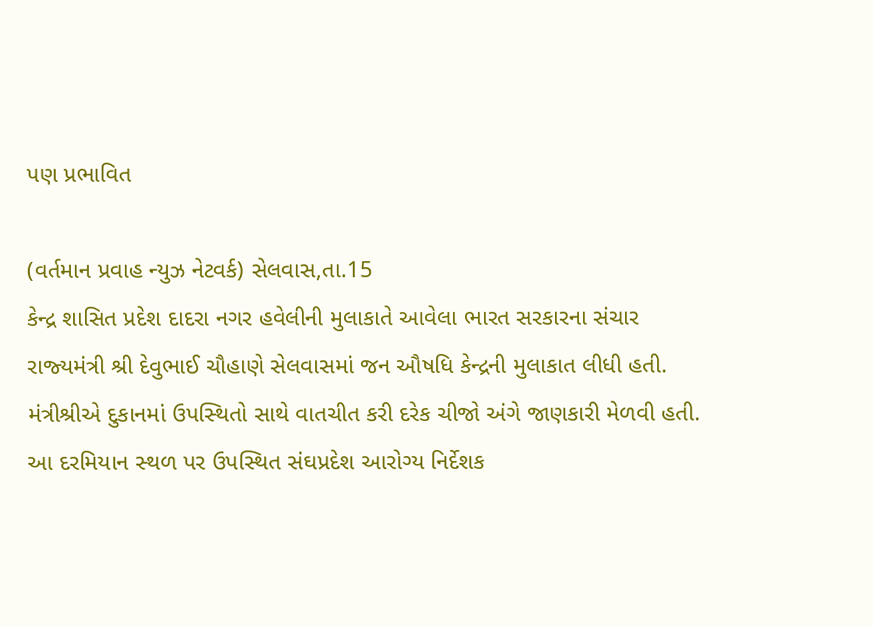પણ પ્રભાવિત

(વર્તમાન પ્રવાહ ન્‍યુઝ નેટવર્ક) સેલવાસ,તા.15
કેન્‍દ્ર શાસિત પ્રદેશ દાદરા નગર હવેલીની મુલાકાતે આવેલા ભારત સરકારના સંચાર રાજ્‍યમંત્રી શ્રી દેવુભાઈ ચૌહાણે સેલવાસમાં જન ઔષધિ કેન્‍દ્રની મુલાકાત લીધી હતી. મંત્રીશ્રીએ દુકાનમાં ઉપસ્‍થિતો સાથે વાતચીત કરી દરેક ચીજો અંગે જાણકારી મેળવી હતી. આ દરમિયાન સ્‍થળ પર ઉપસ્‍થિત સંઘપ્રદેશ આરોગ્‍ય નિર્દેશક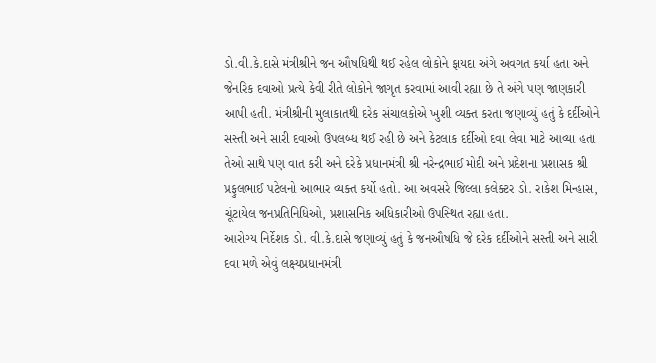ડો.વી.કે.દાસે મંત્રીશ્રીને જન ઔષધિથી થઈ રહેલ લોકોને ફાયદા અંગે અવગત કર્યા હતા અને જેનરિક દવાઓ પ્રત્‍યે કેવી રીતે લોકોને જાગૃત કરવામાં આવી રહ્યા છે તે અંગે પણ જાણકારી આપી હતી. મંત્રીશ્રીની મુલાકાતથી દરેક સંચાલકોએ ખુશી વ્‍યક્‍ત કરતા જણાવ્‍યું હતું કે દર્દીઓને સસ્‍તી અને સારી દવાઓ ઉપલબ્‍ધ થઈ રહી છે અને કેટલાક દર્દીઓ દવા લેવા માટે આવ્‍યા હતા તેઓ સાથે પણ વાત કરી અને દરેકે પ્રધાનમંત્રી શ્રી નરેન્‍દ્રભાઈ મોદી અને પ્રદેશના પ્રશાસક શ્રી પ્રફુલભાઈ પટેલનો આભાર વ્‍યક્‍ત કર્યો હતો. આ અવસરે જિલ્લા કલેક્‍ટર ડો. રાકેશ મિન્‍હાસ, ચૂંટાયેલ જનપ્રતિનિધિઓ, પ્રશાસનિક અધિકારીઓ ઉપસ્‍થિત રહ્યા હતા.
આરોગ્‍ય નિર્દેશક ડો. વી.કે.દાસે જણાવ્‍યું હતું કે જનઔષધિ જે દરેક દર્દીઓને સસ્‍તી અને સારી દવા મળે એવું લક્ષ્યપ્રધાનમંત્રી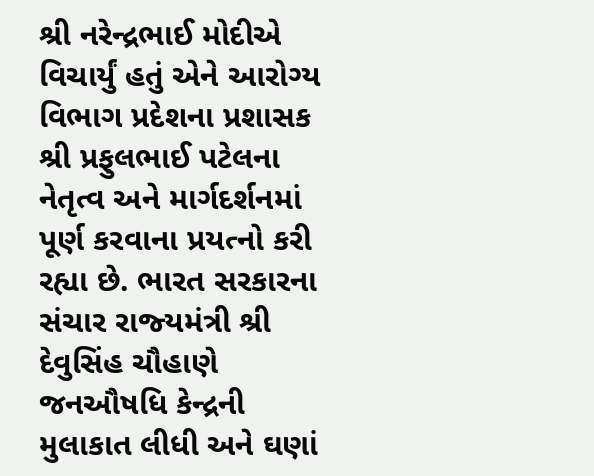શ્રી નરેન્‍દ્રભાઈ મોદીએ વિચાર્યું હતું એને આરોગ્‍ય વિભાગ પ્રદેશના પ્રશાસક શ્રી પ્રફુલભાઈ પટેલના નેતૃત્‍વ અને માર્ગદર્શનમાં પૂર્ણ કરવાના પ્રયત્‍નો કરી રહ્યા છે. ભારત સરકારના સંચાર રાજ્‍યમંત્રી શ્રી દેવુસિંહ ચૌહાણે જનઔષધિ કેન્‍દ્રની મુલાકાત લીધી અને ઘણાં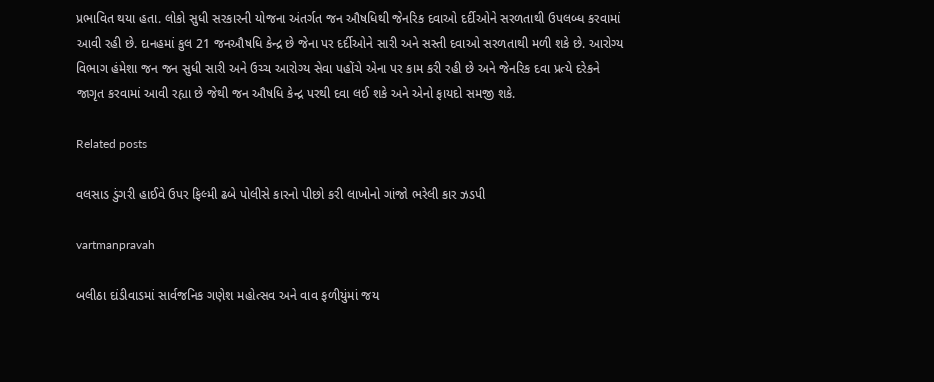પ્રભાવિત થયા હતા. લોકો સુધી સરકારની યોજના અંતર્ગત જન ઔષધિથી જેનરિક દવાઓ દર્દીઓને સરળતાથી ઉપલબ્‍ધ કરવામાં આવી રહી છે. દાનહમાં કુલ 21 જનઔષધિ કેન્‍દ્ર છે જેના પર દર્દીઓને સારી અને સસ્‍તી દવાઓ સરળતાથી મળી શકે છે. આરોગ્‍ય વિભાગ હંમેશા જન જન સુધી સારી અને ઉચ્‍ચ આરોગ્‍ય સેવા પહોંચે એના પર કામ કરી રહી છે અને જેનરિક દવા પ્રત્‍યે દરેકને જાગૃત કરવામાં આવી રહ્યા છે જેથી જન ઔષધિ કેન્‍દ્ર પરથી દવા લઈ શકે અને એનો ફાયદો સમજી શકે.

Related posts

વલસાડ ડુંગરી હાઈવે ઉપર ફિલ્‍મી ઢબે પોલીસે કારનો પીછો કરી લાખોનો ગાંજો ભરેલી કાર ઝડપી

vartmanpravah

બલીઠા દાંડીવાડમાં સાર્વજનિક ગણેશ મહોત્‍સવ અને વાવ ફળીયુંમાં જય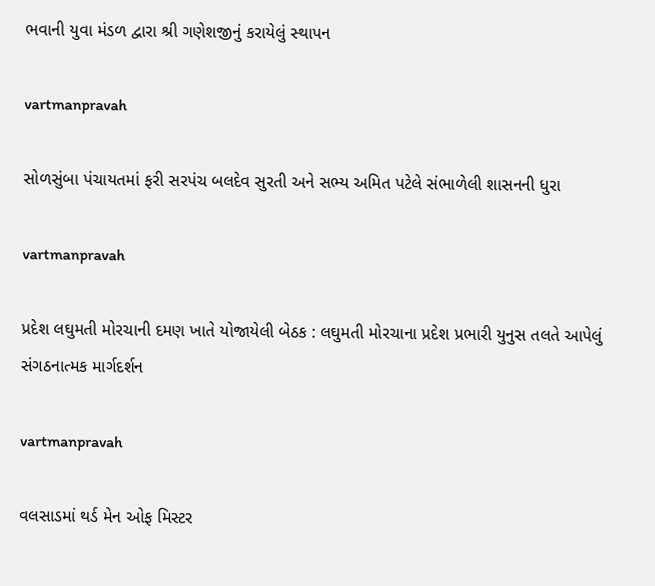ભવાની યુવા મંડળ દ્વારા શ્રી ગણેશજીનું કરાયેલું સ્‍થાપન

vartmanpravah

સોળસુંબા પંચાયતમાં ફરી સરપંચ બલદેવ સુરતી અને સભ્‍ય અમિત પટેલે સંભાળેલી શાસનની ધુરા

vartmanpravah

પ્રદેશ લઘુમતી મોરચાની દમણ ખાતે યોજાયેલી બેઠક : લઘુમતી મોરચાના પ્રદેશ પ્રભારી યુનુસ તલતે આપેલું સંગઠનાત્‍મક માર્ગદર્શન

vartmanpravah

વલસાડમાં થર્ડ મેન ઓફ મિસ્‍ટર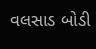વલસાડ બોડી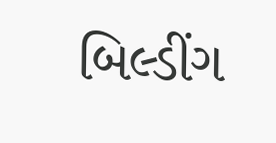બિલ્‍ડીંગ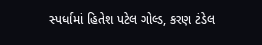સ્‍પર્ધામાં હિતેશ પટેલ ગોલ્‍ડ, કરણ ટંડેલ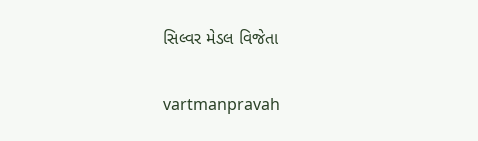સિલ્‍વર મેડલ વિજેતા

vartmanpravah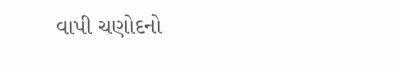વાપી ચણોદનો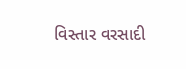વિસ્‍તાર વરસાદી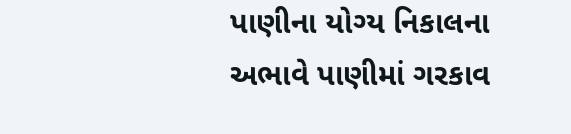પાણીના યોગ્‍ય નિકાલના અભાવે પાણીમાં ગરકાવ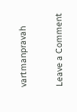vartmanpravah

Leave a Comment